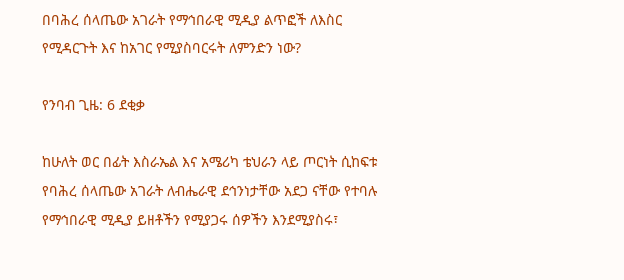በባሕረ ሰላጤው አገራት የማኅበራዊ ሚዲያ ልጥፎች ለእስር የሚዳርጉት እና ከአገር የሚያስባርሩት ለምንድን ነው?

የንባብ ጊዜ: 6 ደቂቃ

ከሁለት ወር በፊት እስራኤል እና አሜሪካ ቴህራን ላይ ጦርነት ሲከፍቱ የባሕረ ሰላጤው አገራት ለብሔራዊ ደኅንነታቸው አደጋ ናቸው የተባሉ የማኅበራዊ ሚዲያ ይዘቶችን የሚያጋሩ ሰዎችን እንደሚያስሩ፣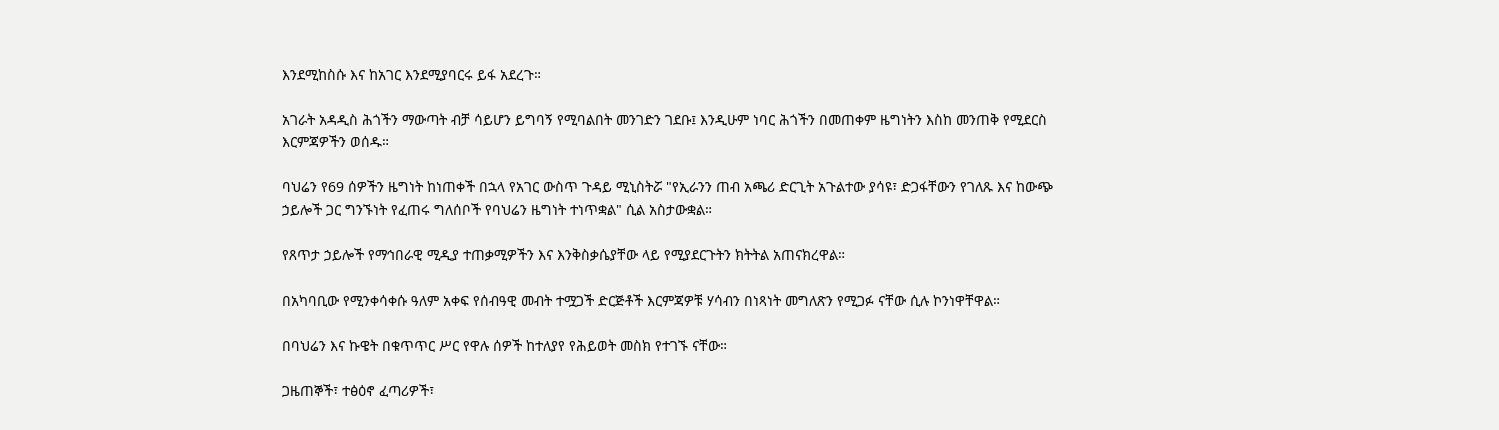እንደሚከስሱ እና ከአገር እንደሚያባርሩ ይፋ አደረጉ።

አገራት አዳዲስ ሕጎችን ማውጣት ብቻ ሳይሆን ይግባኝ የሚባልበት መንገድን ገደቡ፤ እንዲሁም ነባር ሕጎችን በመጠቀም ዜግነትን እስከ መንጠቅ የሚደርስ እርምጃዎችን ወሰዱ።

ባህሬን የ69 ሰዎችን ዜግነት ከነጠቀች በኋላ የአገር ውስጥ ጉዳይ ሚኒስትሯ "የኢራንን ጠብ አጫሪ ድርጊት አጉልተው ያሳዩ፣ ድጋፋቸውን የገለጹ እና ከውጭ ኃይሎች ጋር ግንኙነት የፈጠሩ ግለሰቦች የባህሬን ዜግነት ተነጥቋል" ሲል አስታውቋል።

የጸጥታ ኃይሎች የማኅበራዊ ሚዲያ ተጠቃሚዎችን እና እንቅስቃሴያቸው ላይ የሚያደርጉትን ክትትል አጠናክረዋል።

በአካባቢው የሚንቀሳቀሱ ዓለም አቀፍ የሰብዓዊ መብት ተሟጋች ድርጅቶች እርምጃዎቹ ሃሳብን በነጻነት መግለጽን የሚጋፉ ናቸው ሲሉ ኮንነዋቸዋል።

በባህሬን እና ኩዌት በቁጥጥር ሥር የዋሉ ሰዎች ከተለያየ የሕይወት መስክ የተገኙ ናቸው።

ጋዜጠኞች፣ ተፅዕኖ ፈጣሪዎች፣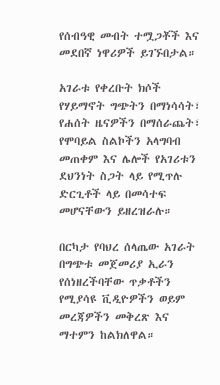የሰብዓዊ መብት ተሟጋቾች እና መደበኛ ነዋሪዎች ይገኙበታል።

አገራቱ የቀረቡት ክሶች የሃይማኖት ግጭትን በማነሳሳት፣ የሐሰት ዜናዎችን በማሰራጨት፣ የሞባይል ስልኮችን አላግባብ መጠቀም እና ሌሎች የአገሪቱን ደህንነት ስጋት ላይ የሚጥሉ ድርጊቶች ላይ በመሳተፍ መሆናቸውን ይዘረዝራሉ።

በርካታ የባህረ ሰላጤው አገራት በግጭቱ መጀመሪያ ኢራን የሰነዘረችባቸው ጥቃቶችን የሚያሳዩ ቪዲዮዎችን ወይም መረጃዎችን መቅረጽ እና ማተምን ከልክለዋል።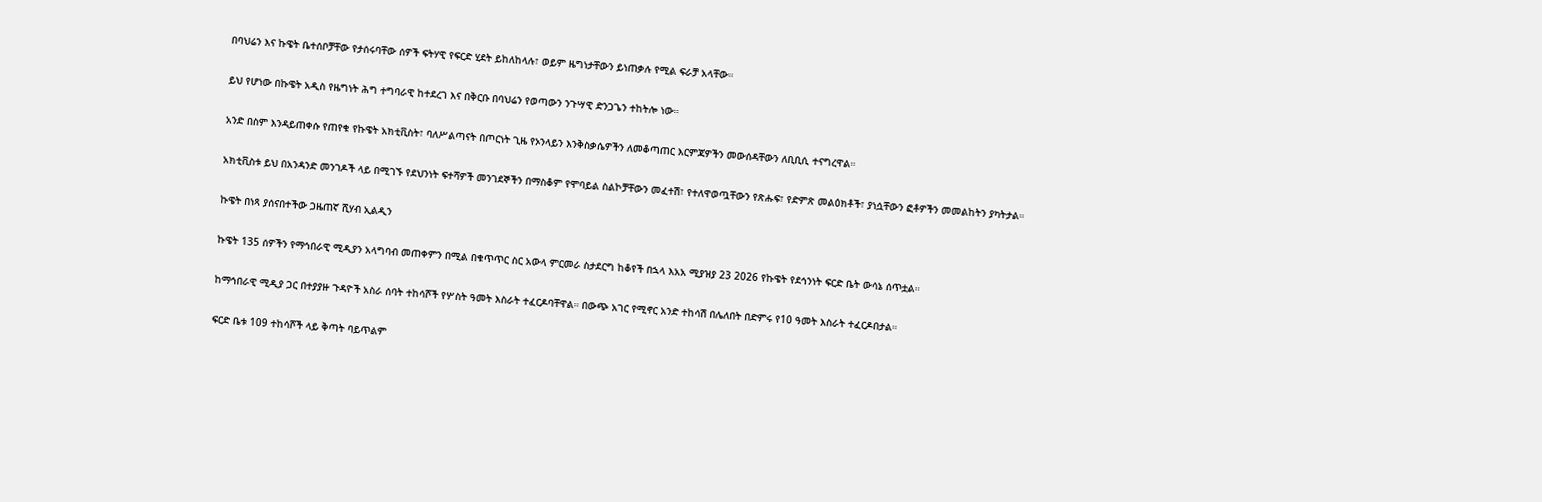በባህሬን እና ኩዌት ቤተሰቦቻቸው የታሰሩባቸው ሰዎች ፍትሃዊ የፍርድ ሂደት ይከለከላሉ፣ ወይም ዜግነታቸውን ይነጠቃሉ የሚል ፍራቻ አላቸው።

ይህ የሆነው በኩዌት አዲስ የዜግነት ሕግ ተግባራዊ ከተደረገ እና በቅርቡ በባህሬን የወጣውን ንጉሣዊ ድንጋጌን ተከትሎ ነው።

አንድ በስም እንዳይጠቀሱ የጠየቁ የኩዌት አክቲቪስት፣ ባለሥልጣናት በጦርነት ጊዜ የኦንላይን እንቅስቃሴዎችን ለመቆጣጠር እርምጃዎችን መውሰዳቸውን ለቢቢሲ ተናግረዋል።

አክቲቪስቱ ይህ በአንዳንድ መንገዶች ላይ በሚገኙ የደህንነት ፍተሻዎች መንገደኞችን በማስቆም የሞባይል ስልኮቻቸውን መፈተሽ፣ የተለዋወጧቸውን የጽሑፍ፣ የድምጽ መልዕክቶች፣ ያነሷቸውን ፎቶዎችን መመልከትን ያካትታል።

ኩዌት በነጻ ያሰናበተችው ጋዜጠኛ ሺሃብ ኢልዲን

ኩዌት 135 ሰዎችን የማኅበራዊ ሚዲያን አላግባብ መጠቀምን በሚል በቁጥጥር ስር አውላ ምርመራ ስታደርግ ከቆየች በኋላ እአአ ሚያዝያ 23 2026 የኩዌት የደኅንነት ፍርድ ቤት ውሳኔ ሰጥቷል።

ከማኅበራዊ ሚዲያ ጋር በተያያዙ ጉዳዮች አስራ ሰባት ተከሳሾች የሦስት ዓመት እስራት ተፈርዶባቸዋል። በውጭ አገር የሚኖር አንድ ተከሳሽ በሌለበት በድምሩ የ10 ዓመት እስራት ተፈርዶበታል።

ፍርድ ቤቱ 109 ተከሳሾች ላይ ቅጣት ባይጥልም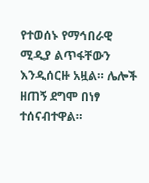የተወሰኑ የማኅበራዊ ሚዲያ ልጥፋቸውን እንዲሰርዙ አዟል። ሌሎች ዘጠኝ ደግሞ በነፃ ተሰናብተዋል።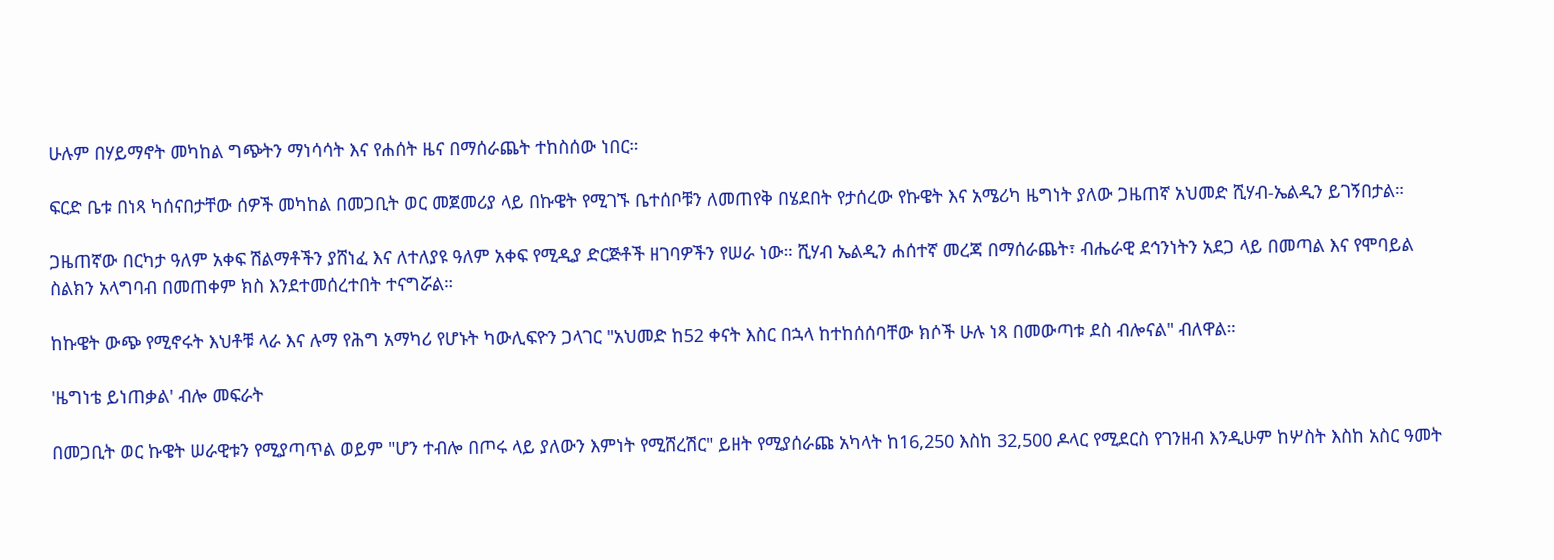ሁሉም በሃይማኖት መካከል ግጭትን ማነሳሳት እና የሐሰት ዜና በማሰራጨት ተከስሰው ነበር።

ፍርድ ቤቱ በነጻ ካሰናበታቸው ሰዎች መካከል በመጋቢት ወር መጀመሪያ ላይ በኩዌት የሚገኙ ቤተሰቦቹን ለመጠየቅ በሄደበት የታሰረው የኩዌት እና አሜሪካ ዜግነት ያለው ጋዜጠኛ አህመድ ሺሃብ-ኤልዲን ይገኝበታል።

ጋዜጠኛው በርካታ ዓለም አቀፍ ሽልማቶችን ያሸነፈ እና ለተለያዩ ዓለም አቀፍ የሚዲያ ድርጅቶች ዘገባዎችን የሠራ ነው። ሺሃብ ኤልዲን ሐሰተኛ መረጃ በማሰራጨት፣ ብሔራዊ ደኅንነትን አደጋ ላይ በመጣል እና የሞባይል ስልክን አላግባብ በመጠቀም ክስ እንደተመሰረተበት ተናግሯል።

ከኩዌት ውጭ የሚኖሩት እህቶቹ ላራ እና ሉማ የሕግ አማካሪ የሆኑት ካውሊፍዮን ጋላገር "አህመድ ከ52 ቀናት እስር በኋላ ከተከሰሰባቸው ክሶች ሁሉ ነጻ በመውጣቱ ደስ ብሎናል" ብለዋል።

'ዜግነቴ ይነጠቃል' ብሎ መፍራት

በመጋቢት ወር ኩዌት ሠራዊቱን የሚያጣጥል ወይም "ሆን ተብሎ በጦሩ ላይ ያለውን እምነት የሚሸረሽር" ይዘት የሚያሰራጩ አካላት ከ16,250 እስከ 32,500 ዶላር የሚደርስ የገንዘብ እንዲሁም ከሦስት እስከ አስር ዓመት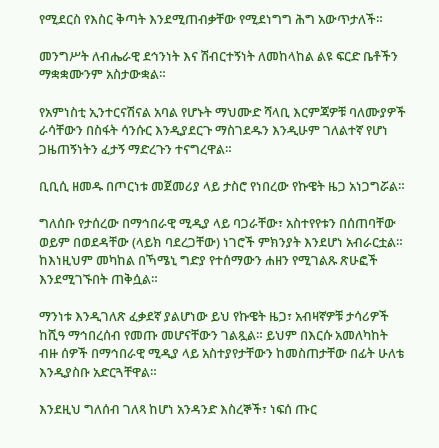የሚደርስ የእስር ቅጣት እንደሚጠብቃቸው የሚደነግግ ሕግ አውጥታለች።

መንግሥት ለብሔራዊ ደኅንነት እና ሽብርተኝነት ለመከላከል ልዩ ፍርድ ቤቶችን ማቋቋሙንም አስታውቋል።

የአምነስቲ ኢንተርናሽናል አባል የሆኑት ማህሙድ ሻላቢ እርምጃዎቹ ባለሙያዎች ራሳቸውን በስፋት ሳንሱር እንዲያደርጉ ማስገደዱን እንዲሁም ገለልተኛ የሆነ ጋዜጠኝነትን ፈታኝ ማድረጉን ተናግረዋል።

ቢቢሲ ዘመዱ በጦርነቱ መጀመሪያ ላይ ታስሮ የነበረው የኩዌት ዜጋ አነጋግሯል።

ግለሰቡ የታሰረው በማኅበራዊ ሚዲያ ላይ ባጋራቸው፣ አስተየየቱን በሰጠባቸው ወይም በወደዳቸው (ላይክ ባደረጋቸው) ነገሮች ምክንያት እንደሆነ አብራርቷል። ከእነዚህም መካከል በኻሜኒ ግድያ የተሰማውን ሐዘን የሚገልጹ ጽሁፎች እንደሚገኙበት ጠቅሷል።

ማንነቱ እንዲገለጽ ፈቃደኛ ያልሆነው ይህ የኩዌት ዜጋ፣ አብዛኛዎቹ ታሳሪዎች ከሺዓ ማኅበረሰብ የመጡ መሆናቸውን ገልጿል። ይህም በእርሱ አመለካከት ብዙ ሰዎች በማኅበራዊ ሚዲያ ላይ አስተያየታቸውን ከመስጠታቸው በፊት ሁለቴ እንዲያስቡ አድርጓቸዋል።

እንደዚህ ግለሰብ ገለጻ ከሆነ አንዳንድ እስረኞች፣ ነፍሰ ጡር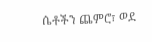ሴቶችን ጨምሮ፣ ወደ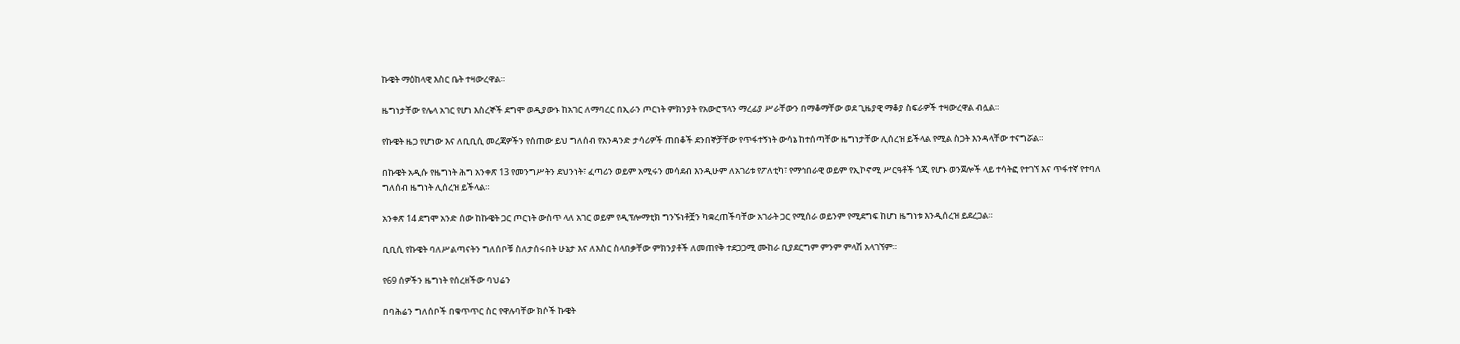ኩዌት ማዕከላዊ እስር ቤት ተዛውረዋል።

ዜግነታቸው የሌላ አገር የሆነ እስረኞች ደግሞ ወዲያውኑ ከአገር ለማባረር በኢራን ጦርነት ምክንያት የአውሮፕላን ማረፊያ ሥራቸውን በማቆማቸው ወደ ጊዜያዊ ማቆያ ስፍራዎች ተዛውረዋል ብሏል።

የኩዌት ዜጋ የሆነው እና ለቢቢሲ መረጃዎችን የሰጠው ይህ ግለሰብ የአንዳንድ ታሳሪዎች ጠበቆች ደንበኞቻቸው የጥፋተኝነት ውሳኔ ከተሰጣቸው ዜግነታቸው ሊሰረዝ ይችላል የሚል ስጋት እንዳላቸው ተናግሯል።

በኩዌት አዲሱ የዜግነት ሕግ አንቀጽ 13 የመንግሥትን ደህንነት፣ ፈጣሪን ወይም አሚሩን መሳደብ እንዲሁም ለአገሪቱ የፖለቲካ፣ የማኅበራዊ ወይም የኢኮኖሚ ሥርዓቶች ጎጂ የሆኑ ወንጀሎች ላይ ተሳትፎ የተገኘ እና ጥፋተኛ የተባለ ግለሰብ ዜግነት ሊሰረዝ ይችላል።

አንቀጽ 14 ደግሞ አንድ ሰው ከኩዌት ጋር ጦርነት ውስጥ ላለ አገር ወይም የዲፕሎማቲክ ግንኙነቶቿን ካቋረጠችባቸው አገራት ጋር የሚሰራ ወይንም የሚደግፍ ከሆነ ዜግነቱ እንዲሰረዝ ይደረጋል።

ቢቢሲ የኩዌት ባለሥልጣናትን ግለሰቦቹ ስለታሰሩበት ሁኔታ እና ለእስር ስላበቃቸው ምክንያቶች ለመጠየቅ ተደጋጋሚ ሙከራ ቢያደርግም ምንም ምላሽ አላገኘም።

የ69 ሰዎችን ዜግነት የሰረዘችው ባህሬን

በባሕሬን ግለሰቦች በቁጥጥር ስር የዋሉባቸው ክሶች ኩዌት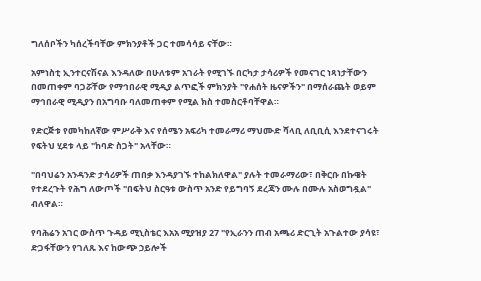ግለሰቦችን ካሰረችባቸው ምክንያቶች ጋር ተመሳሳይ ናቸው።

አምነስቲ ኢንተርናሽናል እንዳለው በሁለቱም አገራት የሚገኙ በርካታ ታሳሪዎች የመናገር ነጻነታቸውን በመጠቀም ባጋሯቸው የማኅበራዊ ሚዲያ ልጥፎች ምክንያት "የሐሰት ዜናዎችን" በማሰራጨት ወይም ማኅበራዊ ሚዲያን በአግባቡ ባለመጠቀም የሚል ክስ ተመስርቶባቸዋል።

የድርጅቱ የመካከለኛው ምሥራቅ እና የሰሜን አፍሪካ ተመራማሪ ማህሙድ ሻላቢ ለቢቢሲ እንደተናገሩት የፍትህ ሂደቱ ላይ "ከባድ ስጋት" አላቸው።

"በባህሬን አንዳንድ ታሳሪዎች ጠበቃ እንዳያገኙ ተከልክለዋል" ያሉት ተመራማሪው፣ በቅርቡ በኩዌት የተደረጉት የሕግ ለውጦች "በፍትህ ስርዓቱ ውስጥ አንድ የይግባኝ ደረጃን ሙሉ በሙሉ አስወግዷል" ብለዋል።

የባሕሬን አገር ውስጥ ጉዳይ ሚኒስቴር እአአ ሚያዝያ 27 "የኢራንን ጠብ አጫሪ ድርጊት አጉልተው ያሳዩ፣ ድጋፋቸውን የገለጹ እና ከውጭ ኃይሎች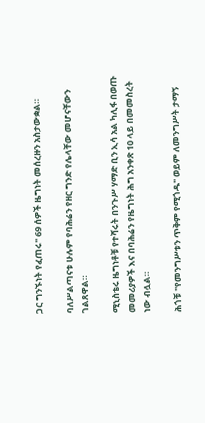ጋር ግንኙነት የፈጠሩ" 69 ሰዎች ዜግነት መሰረዙን አስታውቋል።

ባለሥልጣናቱ ሁሉም የባሕሬን የዘር ግንድ የሌላቸው መሆናቸውን ገልጸዋል።

ሚኒስቴሩ ዜግነቶቹ የተሻሩት በንጉሥ ሃማድ ቢን ኢሳ አል ካሊፋ በወጡ መመሪያዎች እና በባሕሬን የዜግነት ሕግ አንቀጽ 10 ላይ በመመስረት ነው ብሏል።

ሕጎቹ "የመንግሥቱን ጥቅም የሚጎዱ" ወይም ለመንግሥት ታማኝ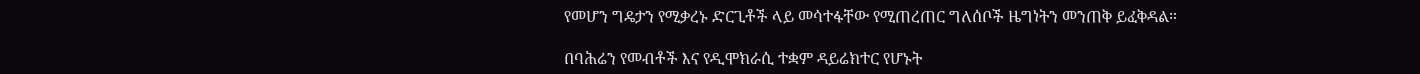የመሆን ግዴታን የሚቃረኑ ድርጊቶች ላይ መሳተፋቸው የሚጠረጠር ግለሰቦች ዜግነትን መንጠቅ ይፈቅዳል።

በባሕሬን የመብቶች እና የዲሞክራሲ ተቋም ዳይሬክተር የሆኑት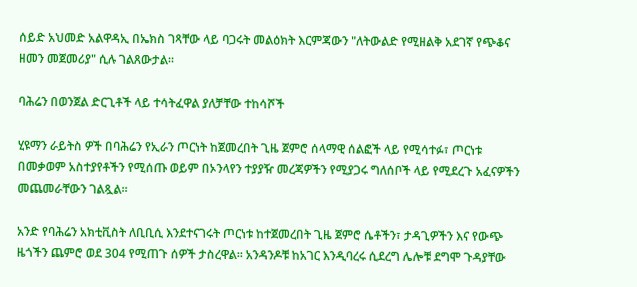ሰይድ አህመድ አልዋዳኢ በኤክስ ገጻቸው ላይ ባጋሩት መልዕክት እርምጃውን "ለትውልድ የሚዘልቅ አደገኛ የጭቆና ዘመን መጀመሪያ" ሲሉ ገልጸውታል።

ባሕሬን በወንጀል ድርጊቶች ላይ ተሳትፈዋል ያለቻቸው ተከሳሾች

ሂዩማን ራይትስ ዎች በባሕሬን የኢራን ጦርነት ከጀመረበት ጊዜ ጀምሮ ሰላማዊ ሰልፎች ላይ የሚሳተፉ፣ ጦርነቱ በመቃወም አስተያየቶችን የሚሰጡ ወይም በኦንላየን ተያያዥ መረጃዎችን የሚያጋሩ ግለሰቦች ላይ የሚደረጉ አፈናዎችን መጨመራቸውን ገልጿል።

አንድ የባሕሬን አክቲቪስት ለቢቢሲ እንደተናገሩት ጦርነቱ ከተጀመረበት ጊዜ ጀምሮ ሴቶችን፣ ታዳጊዎችን እና የውጭ ዜጎችን ጨምሮ ወደ 304 የሚጠጉ ሰዎች ታስረዋል። አንዳንዶቹ ከአገር እንዲባረሩ ሲደረግ ሌሎቹ ደግሞ ጉዳያቸው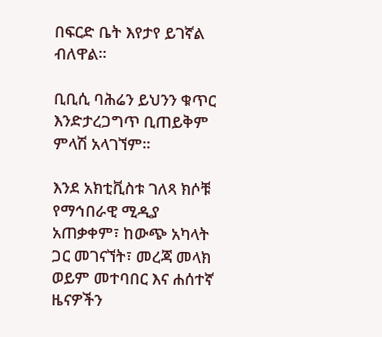በፍርድ ቤት እየታየ ይገኛል ብለዋል።

ቢቢሲ ባሕሬን ይህንን ቁጥር እንድታረጋግጥ ቢጠይቅም ምላሽ አላገኘም።

እንደ አክቲቪስቱ ገለጻ ክሶቹ የማኅበራዊ ሚዲያ አጠቃቀም፣ ከውጭ አካላት ጋር መገናኘት፣ መረጃ መላክ ወይም መተባበር እና ሐሰተኛ ዜናዎችን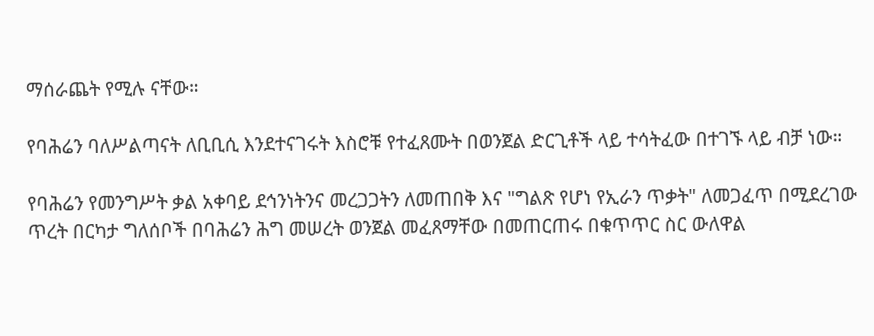ማሰራጨት የሚሉ ናቸው።

የባሕሬን ባለሥልጣናት ለቢቢሲ እንደተናገሩት እስሮቹ የተፈጸሙት በወንጀል ድርጊቶች ላይ ተሳትፈው በተገኙ ላይ ብቻ ነው።

የባሕሬን የመንግሥት ቃል አቀባይ ደኅንነትንና መረጋጋትን ለመጠበቅ እና "ግልጽ የሆነ የኢራን ጥቃት" ለመጋፈጥ በሚደረገው ጥረት በርካታ ግለሰቦች በባሕሬን ሕግ መሠረት ወንጀል መፈጸማቸው በመጠርጠሩ በቁጥጥር ስር ውለዋል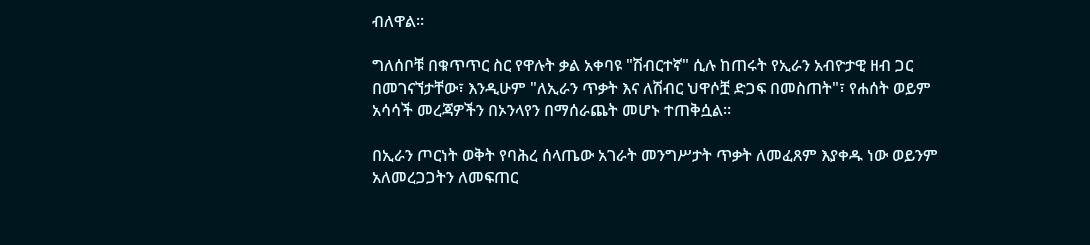ብለዋል።

ግለሰቦቹ በቁጥጥር ስር የዋሉት ቃል አቀባዩ "ሽብርተኛ" ሲሉ ከጠሩት የኢራን አብዮታዊ ዘብ ጋር በመገናኘታቸው፣ እንዲሁም "ለኢራን ጥቃት እና ለሽብር ህዋሶቿ ድጋፍ በመስጠት"፣ የሐሰት ወይም አሳሳች መረጃዎችን በኦንላየን በማሰራጨት መሆኑ ተጠቅሷል።

በኢራን ጦርነት ወቅት የባሕረ ሰላጤው አገራት መንግሥታት ጥቃት ለመፈጸም እያቀዱ ነው ወይንም አለመረጋጋትን ለመፍጠር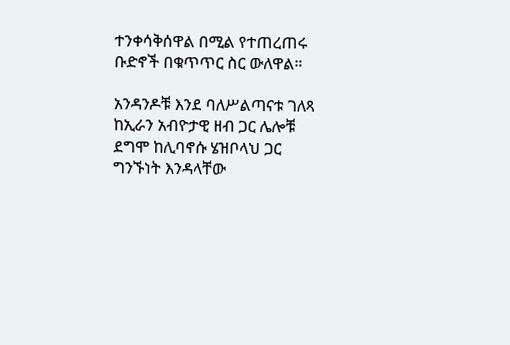ተንቀሳቅሰዋል በሚል የተጠረጠሩ ቡድኖች በቁጥጥር ስር ውለዋል።

አንዳንዶቹ እንደ ባለሥልጣናቱ ገለጻ ከኢራን አብዮታዊ ዘብ ጋር ሌሎቹ ደግሞ ከሊባኖሱ ሄዝቦላህ ጋር ግንኙነት እንዳላቸው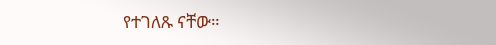የተገለጹ ናቸው።